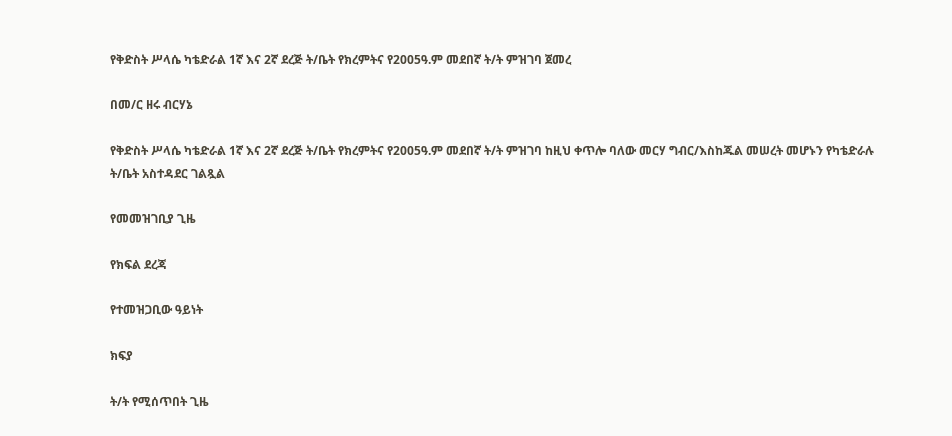የቅድስት ሥላሴ ካቴድራል 1ኛ እና 2ኛ ደረጅ ት/ቤት የክረምትና የ2005ዓ.ም መደበኛ ት/ት ምዝገባ ጀመረ

በመ/ር ዘሩ ብርሃኔ

የቅድስት ሥላሴ ካቴድራል 1ኛ እና 2ኛ ደረጅ ት/ቤት የክረምትና የ2005ዓ.ም መደበኛ ት/ት ምዝገባ ከዚህ ቀጥሎ ባለው መርሃ ግብር/እስከጁል መሠረት መሆኑን የካቴድራሉ ት/ቤት አስተዳደር ገልጿል

የመመዝገቢያ ጊዜ

የክፍል ደረጃ

የተመዝጋቢው ዓይነት

ክፍያ

ት/ት የሚሰጥበት ጊዜ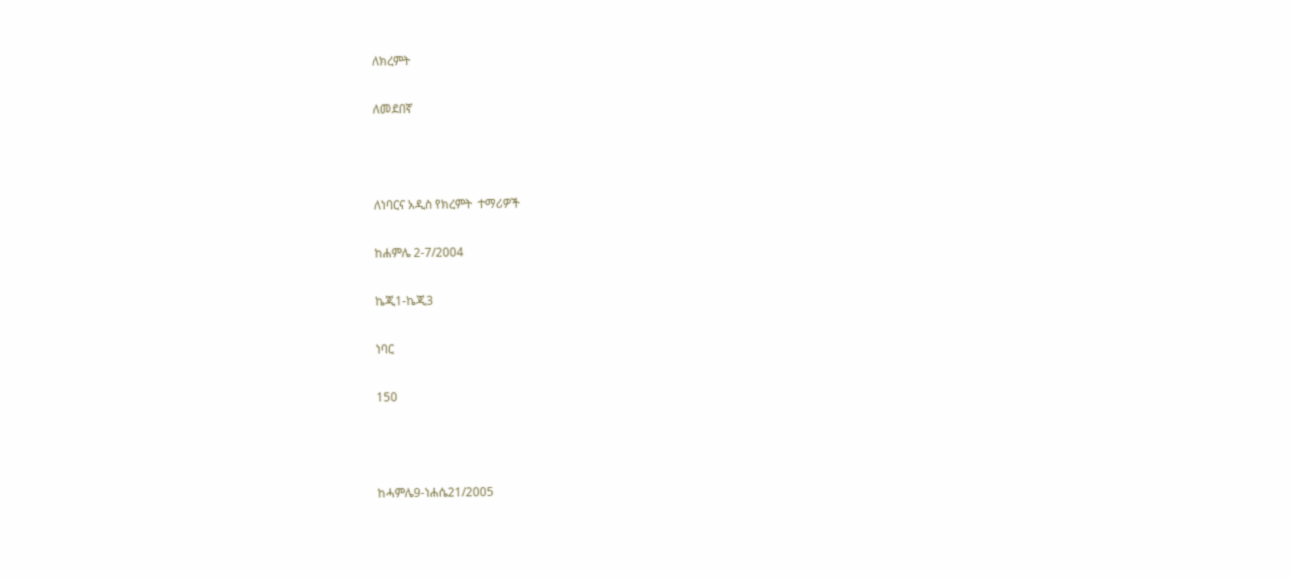ለክረምት

ለመደበኛ



ለነባርና አዲስ የክረምት  ተማሪዎች

ከሐምሌ 2-7/2004

ኬጂ1-ኬጂ3

ነባር

150



ከሓምሌ9-ነሐሴ21/2005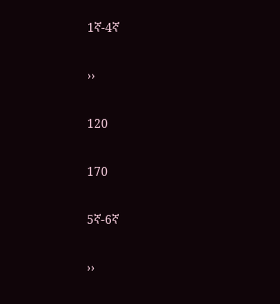1ኛ-4ኛ

››

120

170

5ኛ-6ኛ

››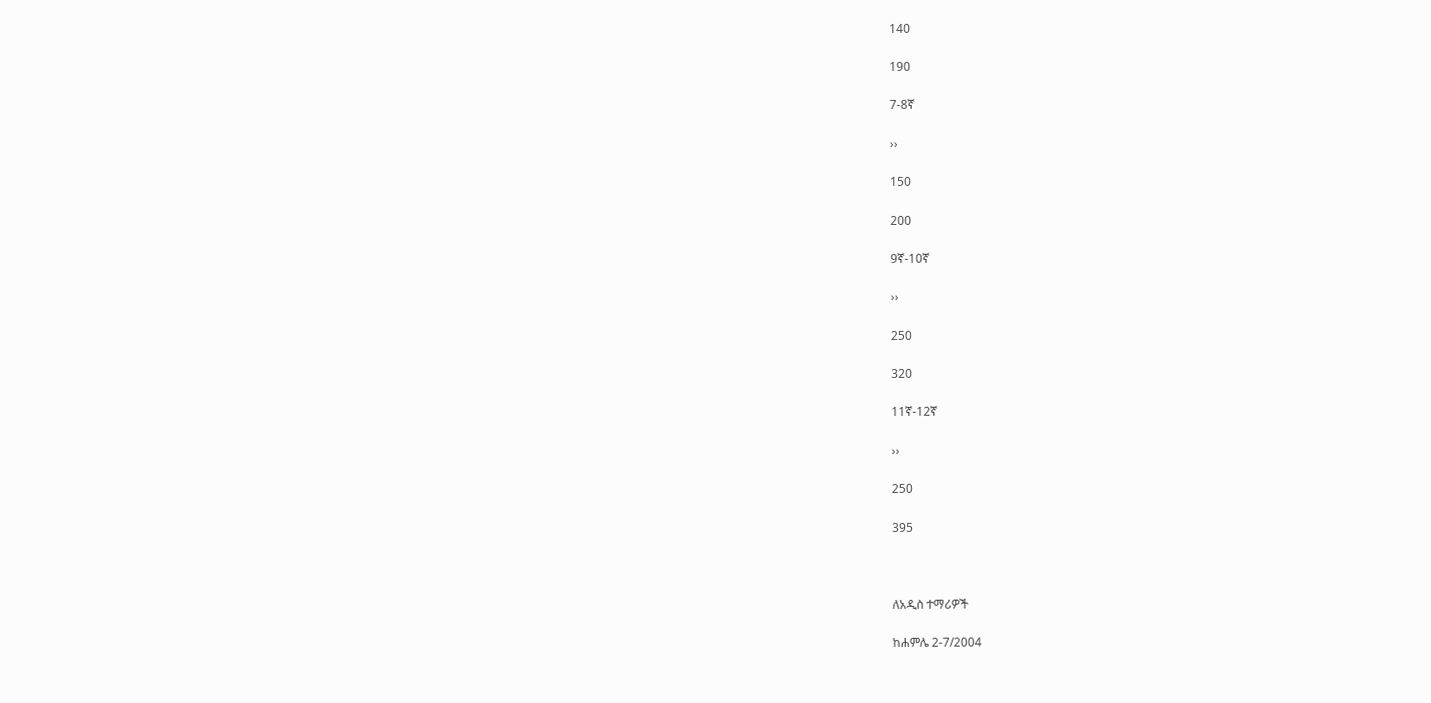140

190

7-8ኛ

››

150

200

9ኛ-10ኛ

››

250

320

11ኛ-12ኛ

››

250

395



ለአዲስ ተማሪዎች

ከሐምሌ 2-7/2004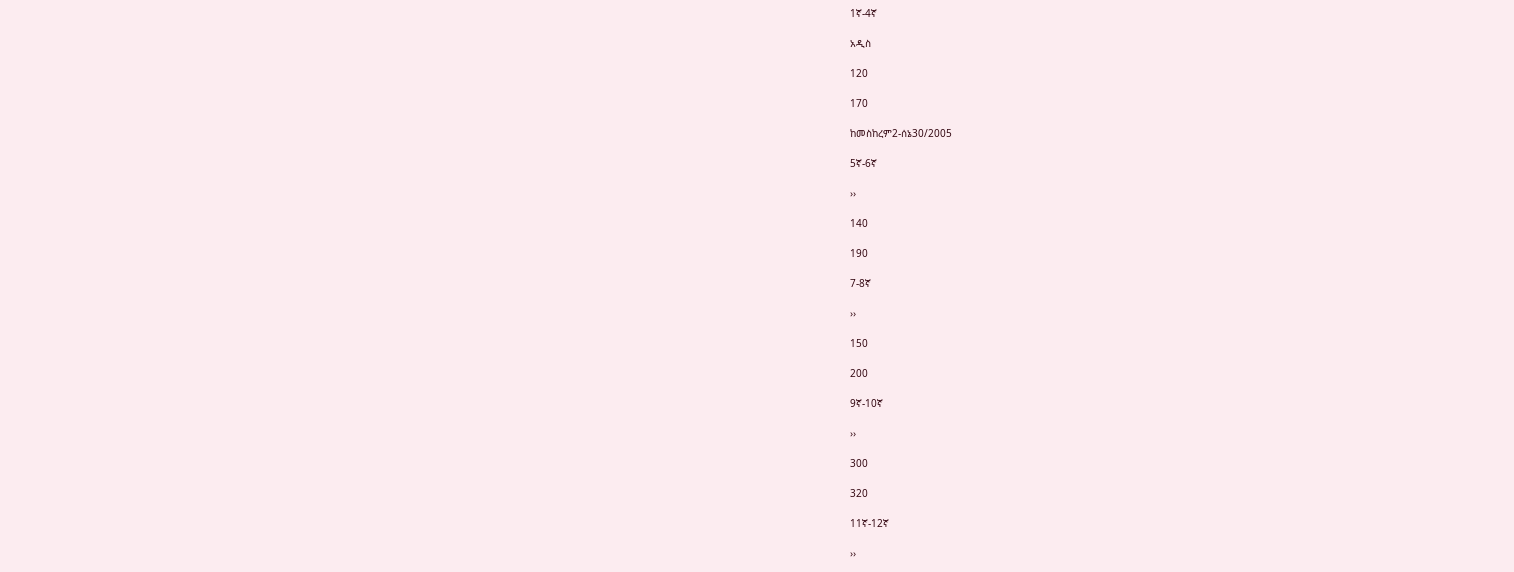1ኛ-4ኛ

አዲስ

120

170

ከመስከረም2-ሰኔ30/2005

5ኛ-6ኛ

››

140

190

7-8ኛ

››

150

200

9ኛ-10ኛ

››

300

320

11ኛ-12ኛ

››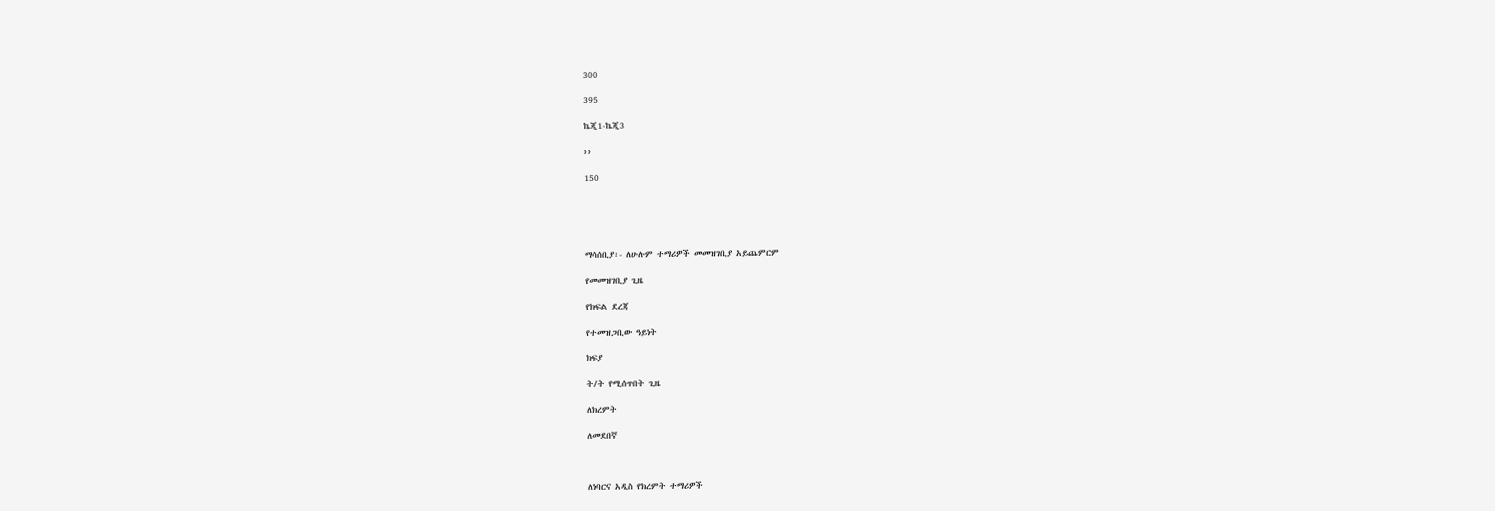300

395

ኬጂ1-ኬጂ3

››

150





ማሳሰቢያ፡- ለሁሉም ተማሪዎች መመዝገቢያ አይጨምርም

የመመዝገቢያ ጊዜ

የክፍል ደረጃ

የተመዝጋቢው ዓይነት

ክፍያ

ት/ት የሚሰጥበት ጊዜ

ለክረምት

ለመደበኛ



ለነባርና አዲስ የክረምት ተማሪዎች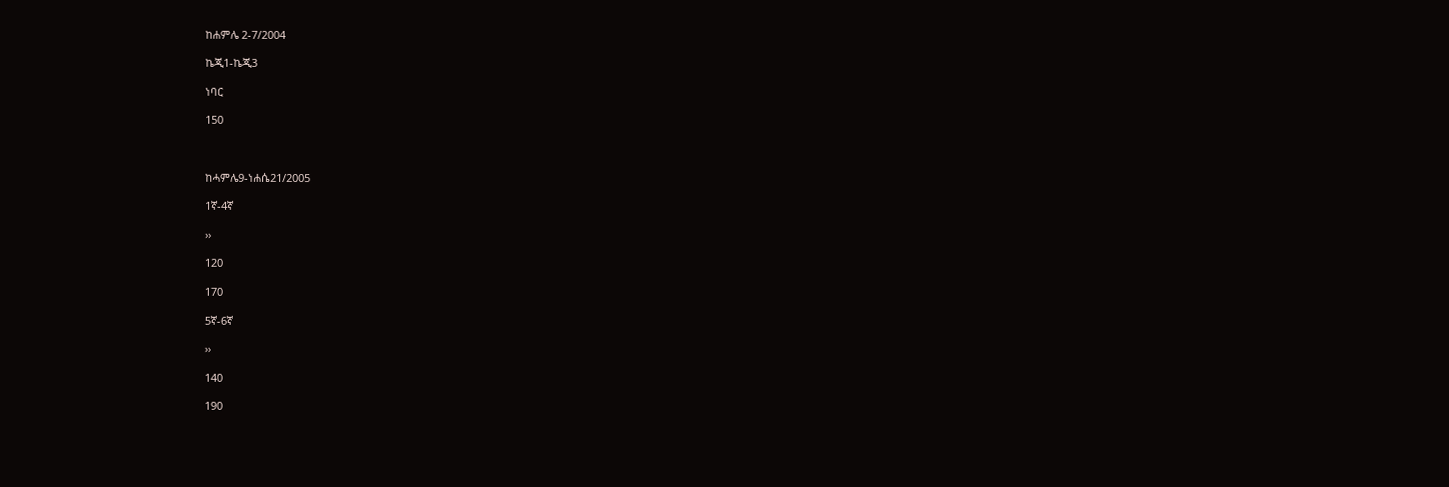ከሐምሌ 2-7/2004

ኬጂ1-ኬጂ3

ነባር

150



ከሓምሌ9-ነሐሴ21/2005

1ኛ-4ኛ

››

120

170

5ኛ-6ኛ

››

140

190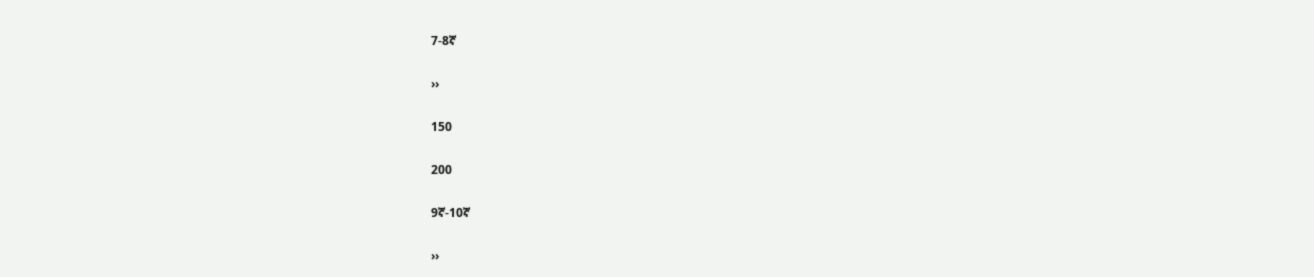7-8ኛ

››

150

200

9ኛ-10ኛ

››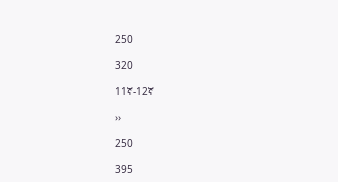250

320

11ኛ-12ኛ

››

250

395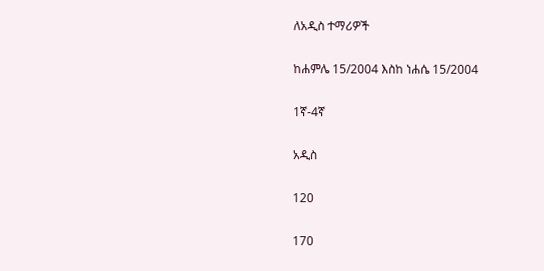ለአዲስ ተማሪዎች

ከሐምሌ 15/2004 እስከ ነሐሴ 15/2004

1ኛ-4ኛ

አዲስ

120

170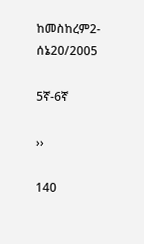ከመስከረም2-ሰኔ20/2005

5ኛ-6ኛ

››

140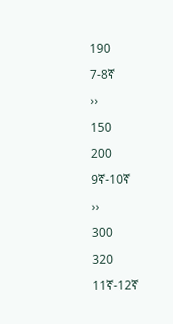190

7-8ኛ

››

150

200

9ኛ-10ኛ

››

300

320

11ኛ-12ኛ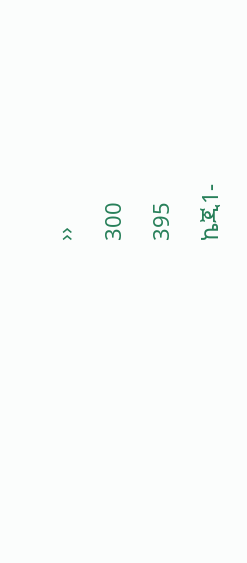››

300

395

ኬጂ1-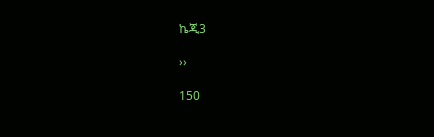ኬጂ3

››

150